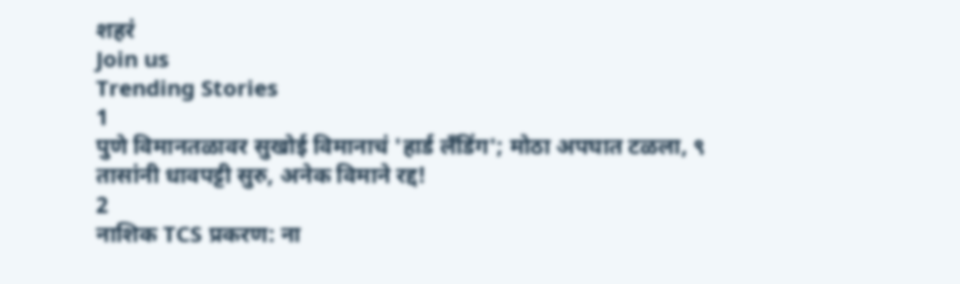शहरं
Join us
Trending Stories
1
पुणे विमानतळावर सुखोई विमानाचं 'हार्ड लँडिंग'; मोठा अपघात टळला, ९ तासांनी धावपट्टी सुरु, अनेक विमाने रद्द!
2
नाशिक TCS प्रकरण: ना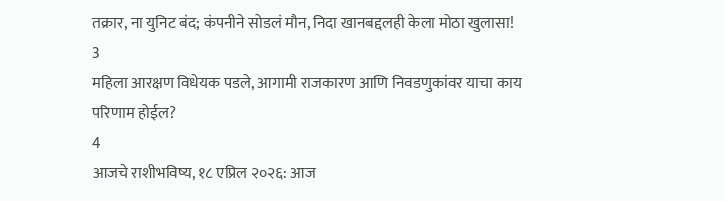तक्रार, ना युनिट बंद; कंपनीने सोडलं मौन, निदा खानबद्दलही केला मोठा खुलासा!
3
महिला आरक्षण विधेयक पडले, आगामी राजकारण आणि निवडणुकांवर याचा काय परिणाम होईल?
4
आजचे राशीभविष्य, १८ एप्रिल २०२६: आज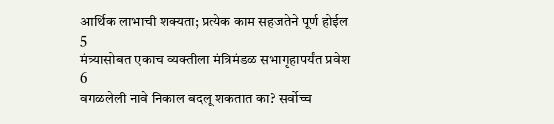आर्थिक लाभाची शक्यता; प्रत्येक काम सहजतेने पूर्ण होईल
5
मंत्र्यासोबत एकाच व्यक्तीला मंत्रिमंडळ सभागृहापर्यंत प्रवेश
6
वगळलेली नावे निकाल बदलू शकतात का? सर्वोच्च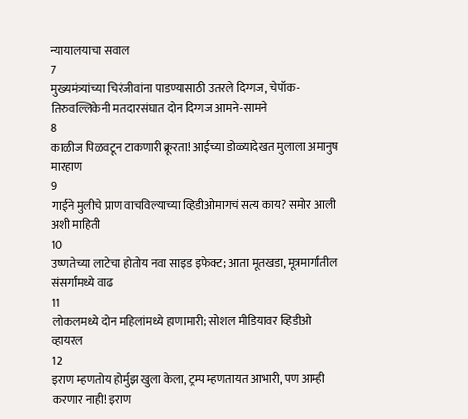न्यायालयाचा सवाल
7
मुख्यमंत्र्यांच्या चिरंजीवांना पाडण्यासाठी उतरले दिग्गज, चेपॉक-तिरुवल्लिकेनी मतदारसंघात दोन दिग्गज आमने-सामने
8
काळीज पिळवटून टाकणारी क्रूरता! आईच्या डोळ्यादेखत मुलाला अमानुष मारहाण
9
गाईने मुलीचे प्राण वाचविल्याच्या व्हिडीओमागचं सत्य काय? समोर आली अशी माहिती
10
उष्णतेच्या लाटेचा होतोय नवा साइड इफेक्ट; आता मूतखडा, मूत्रमार्गांतील संसर्गांमध्ये वाढ
11
लोकलमध्ये दोन महिलांमध्ये हाणामारी; सोशल मीडियावर व्हिडीओ व्हायरल
12
इराण म्हणतोय होर्मुझ खुला केला, ट्रम्प म्हणतायत आभारी, पण आम्ही करणार नाही! इराण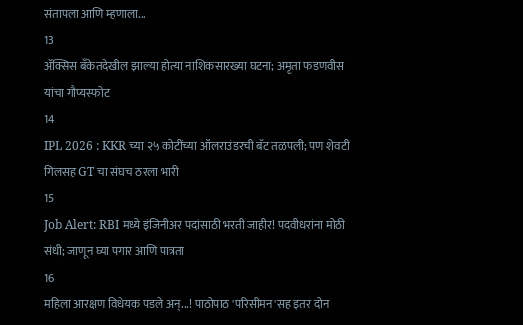संतापला आणि म्हणाला...
13
ॲक्सिस बँकेतदेखील झाल्या होत्या नाशिकसारख्या घटना; अमृता फडणवीस यांचा गौप्यस्फोट
14
IPL 2026 : KKR च्या २५ कोटींच्या ऑलराउंडरची बॅट तळपली; पण शेवटी गिलसह GT चा संघच ठरला भारी
15
Job Alert: RBI मध्ये इंजिनीअर पदांसाठी भरती जाहीर! पदवीधरांना मोठी संधी; जाणून घ्या पगार आणि पात्रता
16
महिला आरक्षण विधेयक पडले अन्...! पाठोपाठ 'परिसीमन'सह इतर दोन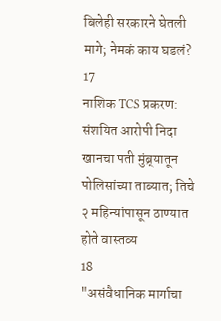बिलेही सरकारने घेतली मागे; नेमकं काय घडलं?
17
नाशिक TCS प्रकरण: संशयित आरोपी निदा खानचा पती मुंब्र्यातून पोलिसांच्या ताब्यात; तिचे २ महिन्यांपासून ठाण्यात होते वास्तव्य
18
"असंवैधानिक मार्गाचा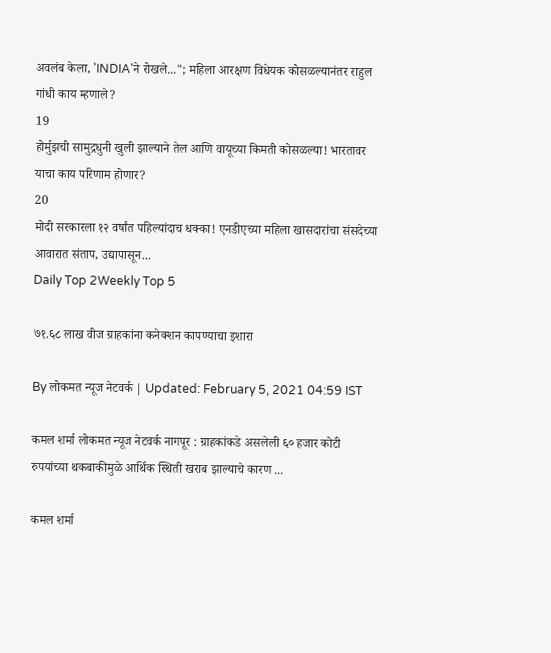अवलंब केला, 'INDIA'ने रोखले..."; महिला आरक्षण विधेयक कोसळल्यानंतर राहुल गांधी काय म्हणाले?
19
होर्मुझची सामुद्रधुनी खुली झाल्याने तेल आणि वायूच्या किमती कोसळल्या! भारतावर याचा काय परिणाम होणार?
20
मोदी सरकारला १२ वर्षांत पहिल्यांदाच धक्का! एनडीएच्या महिला खासदारांचा संसदेच्या आवारात संताप, उद्यापासून...
Daily Top 2Weekly Top 5

७१.६८ लाख वीज ग्राहकांना कनेक्शन कापण्याचा इशारा

By लोकमत न्यूज नेटवर्क | Updated: February 5, 2021 04:59 IST

कमल शर्मा लोकमत न्यूज नेटवर्क नागपूर : ग्राहकांकडे असलेली ६० हजार कोटी रुपयांच्या थकबाकीमुळे आर्थिक स्थिती खराब झाल्याचे कारण ...

कमल शर्मा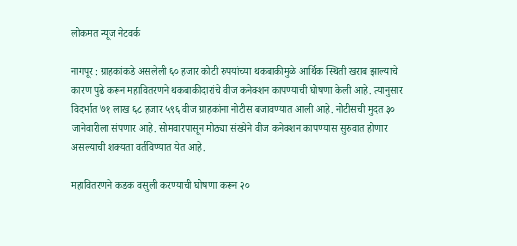लोकमत न्यूज नेटवर्क

नागपूर : ग्राहकांकडे असलेली ६० हजार कोटी रुपयांच्या थकबाकीमुळे आर्थिक स्थिती खराब झाल्याचे कारण पुढे करून महावितरणने थकबाकीदारांचे वीज कनेक्शन कापण्याची घोषणा केली आहे. त्यानुसार विदर्भात ७१ लाख ६८ हजार ५९६ वीज ग्राहकांना नोटीस बजावण्यात आली आहे. नोटीसची मुदत ३० जानेवारीला संपणार आहे. सोमवारपासून मोठ्या संख्येने वीज कनेक्शन कापण्यास सुरुवात होणार असल्याची शक्यता वर्तविण्यात येत आहे.

महावितरणने कडक वसुली करण्याची घोषणा करून २०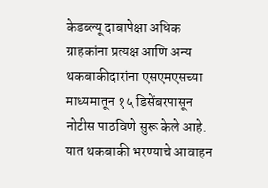केडब्ल्यू दाबापेक्षा अधिक ग्राहकांना प्रत्यक्ष आणि अन्य थकबाकीदारांना एसएमएसच्या माध्यमातून १५ डिसेंबरपासून नोटीस पाठविणे सुरू केले आहे. यात थकबाकी भरण्याचे आवाहन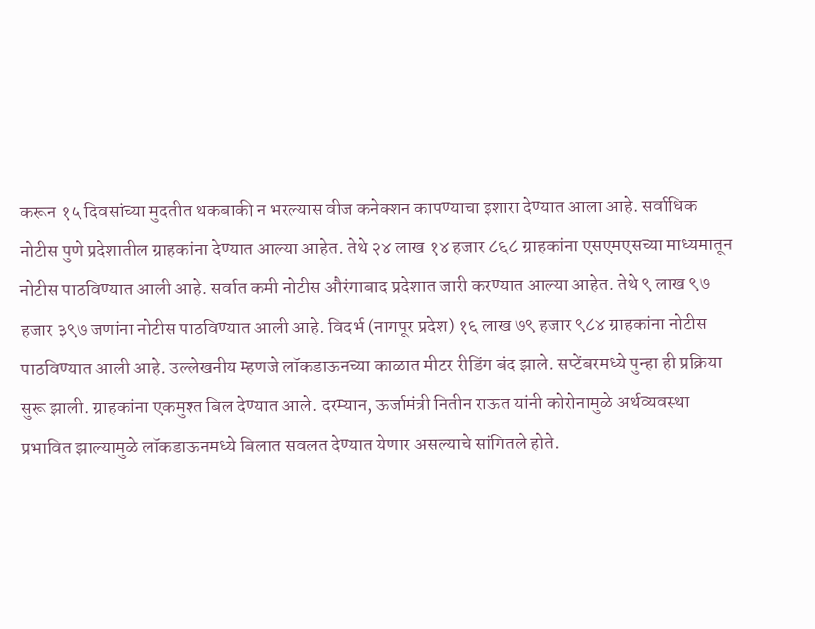करून १५ दिवसांच्या मुदतीत थकबाकी न भरल्यास वीज कनेक्शन कापण्याचा इशारा देण्यात आला आहे. सर्वाधिक नोटीस पुणे प्रदेशातील ग्राहकांना देण्यात आल्या आहेत. तेथे २४ लाख १४ हजार ८६८ ग्राहकांना एसएमएसच्या माध्यमातून नोटीस पाठविण्यात आली आहे. सर्वात कमी नोटीस औरंगाबाद प्रदेशात जारी करण्यात आल्या आहेत. तेथे ९ लाख ९७ हजार ३९७ जणांना नोटीस पाठविण्यात आली आहे. विदर्भ (नागपूर प्रदेश) १६ लाख ७९ हजार ९८४ ग्राहकांना नोटीस पाठविण्यात आली आहे. उल्लेखनीय म्हणजे लॉकडाऊनच्या काळात मीटर रीडिंग बंद झाले. सप्टेंबरमध्ये पुन्हा ही प्रक्रिया सुरू झाली. ग्राहकांना एकमुश्त बिल देण्यात आले. दरम्यान, ऊर्जामंत्री नितीन राऊत यांनी कोरोनामुळे अर्थव्यवस्था प्रभावित झाल्यामुळे लॉकडाऊनमध्ये बिलात सवलत देण्यात येणार असल्याचे सांगितले होते.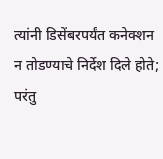त्यांनी डिसेंबरपर्यंत कनेक्शन न तोडण्याचे निर्देश दिले होते; परंतु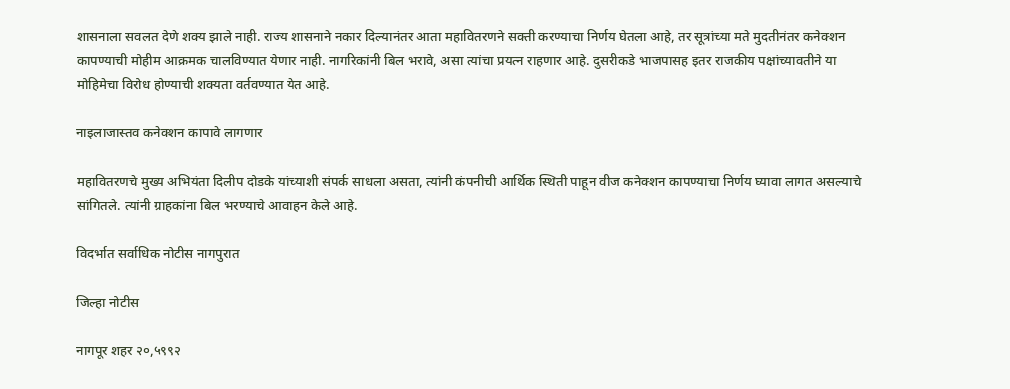शासनाला सवलत देणे शक्य झाले नाही. राज्य शासनाने नकार दिल्यानंतर आता महावितरणने सक्ती करण्याचा निर्णय घेतला आहे, तर सूत्रांच्या मते मुदतीनंतर कनेक्शन कापण्याची मोहीम आक्रमक चालविण्यात येणार नाही. नागरिकांनी बिल भरावे, असा त्यांचा प्रयत्न राहणार आहे. दुसरीकडे भाजपासह इतर राजकीय पक्षांच्यावतीने या मोहिमेचा विरोध होण्याची शक्यता वर्तवण्यात येत आहे.

नाइलाजास्तव कनेक्शन कापावे लागणार

महावितरणचे मुख्य अभियंता दिलीप दोडके यांच्याशी संपर्क साधला असता, त्यांनी कंपनीची आर्थिक स्थिती पाहून वीज कनेक्शन कापण्याचा निर्णय घ्यावा लागत असल्याचे सांगितले. त्यांनी ग्राहकांना बिल भरण्याचे आवाहन केले आहे.

विदर्भात सर्वाधिक नोटीस नागपुरात

जिल्हा नोटीस

नागपूर शहर २०,५९९२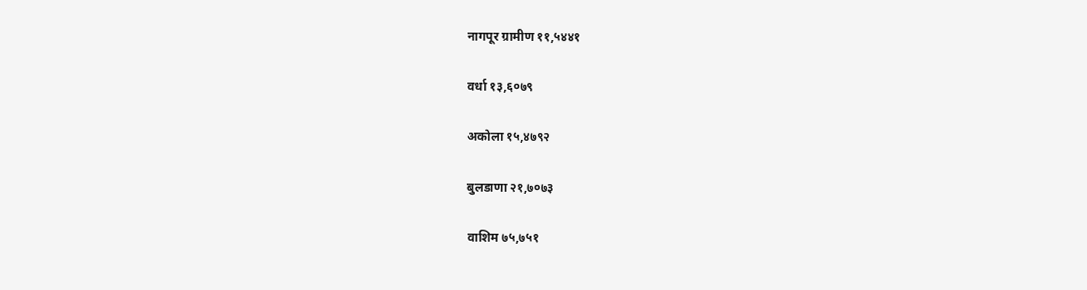नागपूर ग्रामीण ११,५४४१

वर्धा १३,६०७९

अकोला १५,४७९२

बुलडाणा २१,७०७३

वाशिम ७५,७५१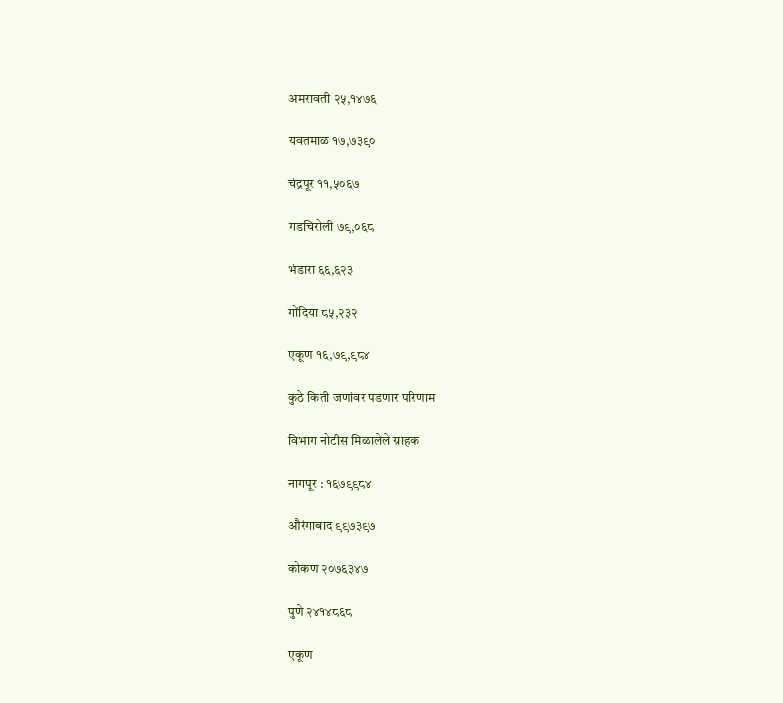अमरावती २५,१४७६

यवतमाळ १७,७३९०

चंद्रपूर ११,५०६७

गडचिरोली ७९,०६८

भंडारा ६६,६२३

गोंदिया ८५,२३२

एकूण १६,७९,९८४

कुठे किती जणांवर पडणार परिणाम

विभाग नोटीस मिळालेले ग्राहक

नागपूर : १६७९९८४

औरंगाबाद ९९७३९७

कोकण २०७६३४७

पुणे २४१४८६८

एकूण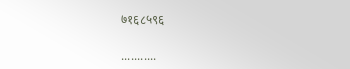७१६८५९६

...........